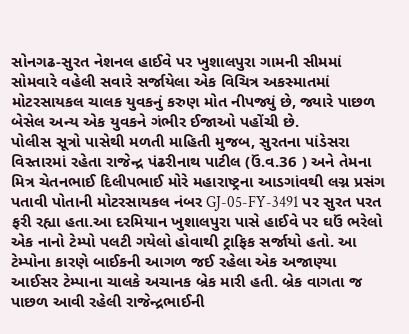સોનગઢ-સુરત નેશનલ હાઈવે પર ખુશાલપુરા ગામની સીમમાં સોમવારે વહેલી સવારે સર્જાયેલા એક વિચિત્ર અકસ્માતમાં મોટરસાયકલ ચાલક યુવકનું કરુણ મોત નીપજ્યું છે, જ્યારે પાછળ બેસેલ અન્ય એક યુવકને ગંભીર ઈજાઓ પહોંચી છે.
પોલીસ સૂત્રો પાસેથી મળતી માહિતી મુજબ, સુરતના પાંડેસરા વિસ્તારમાં રહેતા રાજેન્દ્ર પંઢરીનાથ પાટીલ (ઉં.વ.36 ) અને તેમના મિત્ર ચેતનભાઈ દિલીપભાઈ મોરે મહારાષ્ટ્રના આડગાંવથી લગ્ન પ્રસંગ પતાવી પોતાની મોટરસાયકલ નંબર GJ-05-FY-3491 પર સુરત પરત ફરી રહ્યા હતા.આ દરમિયાન ખુશાલપુરા પાસે હાઈવે પર ઘઉં ભરેલો એક નાનો ટેમ્પો પલટી ગયેલો હોવાથી ટ્રાફિક સર્જાયો હતો. આ ટેમ્પોના કારણે બાઈકની આગળ જઈ રહેલા એક અજાણ્યા આઈસર ટેમ્પાના ચાલકે અચાનક બ્રેક મારી હતી. બ્રેક વાગતા જ પાછળ આવી રહેલી રાજેન્દ્રભાઈની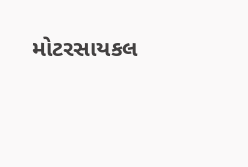મોટરસાયકલ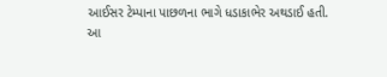આઈસર ટેમ્પાના પાછળના ભાગે ધડાકાભેર અથડાઈ હતી.
આ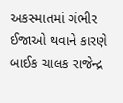અકસ્માતમાં ગંભીર ઈજાઓ થવાને કારણે બાઈક ચાલક રાજેન્દ્ર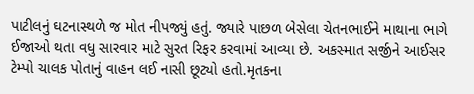પાટીલનું ઘટનાસ્થળે જ મોત નીપજ્યું હતું. જ્યારે પાછળ બેસેલા ચેતનભાઈને માથાના ભાગે ઈજાઓ થતા વધુ સારવાર માટે સુરત રિફર કરવામાં આવ્યા છે. અકસ્માત સર્જીને આઈસર ટેમ્પો ચાલક પોતાનું વાહન લઈ નાસી છૂટ્યો હતો.મૃતકના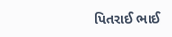પિતરાઈ ભાઈ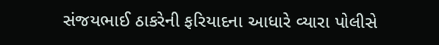સંજયભાઈ ઠાકરેની ફરિયાદના આધારે વ્યારા પોલીસે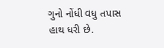ગુનો નોંધી વધુ તપાસ હાથ ધરી છે.